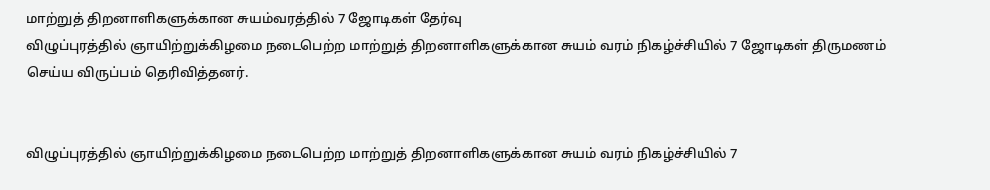மாற்றுத் திறனாளிகளுக்கான சுயம்வரத்தில் 7 ஜோடிகள் தேர்வு
விழுப்புரத்தில் ஞாயிற்றுக்கிழமை நடைபெற்ற மாற்றுத் திறனாளிகளுக்கான சுயம் வரம் நிகழ்ச்சியில் 7 ஜோடிகள் திருமணம் செய்ய விருப்பம் தெரிவித்தனர்.


விழுப்புரத்தில் ஞாயிற்றுக்கிழமை நடைபெற்ற மாற்றுத் திறனாளிகளுக்கான சுயம் வரம் நிகழ்ச்சியில் 7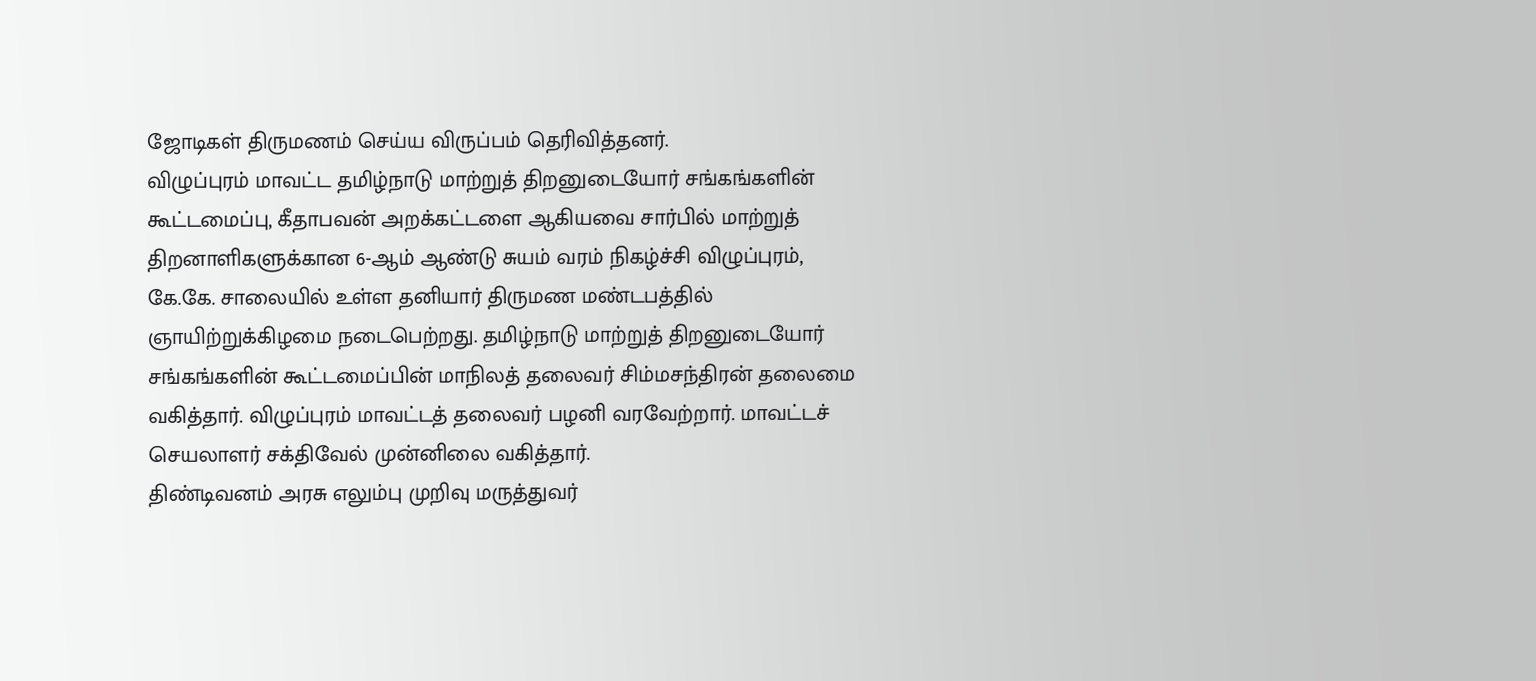ஜோடிகள் திருமணம் செய்ய விருப்பம் தெரிவித்தனர்.
விழுப்புரம் மாவட்ட தமிழ்நாடு மாற்றுத் திறனுடையோர் சங்கங்களின் கூட்டமைப்பு, கீதாபவன் அறக்கட்டளை ஆகியவை சார்பில் மாற்றுத் திறனாளிகளுக்கான 6-ஆம் ஆண்டு சுயம் வரம் நிகழ்ச்சி விழுப்புரம், கே.கே. சாலையில் உள்ள தனியார் திருமண மண்டபத்தில் ஞாயிற்றுக்கிழமை நடைபெற்றது. தமிழ்நாடு மாற்றுத் திறனுடையோர் சங்கங்களின் கூட்டமைப்பின் மாநிலத் தலைவர் சிம்மசந்திரன் தலைமை வகித்தார். விழுப்புரம் மாவட்டத் தலைவர் பழனி வரவேற்றார். மாவட்டச் செயலாளர் சக்திவேல் முன்னிலை வகித்தார்.
திண்டிவனம் அரசு எலும்பு முறிவு மருத்துவர்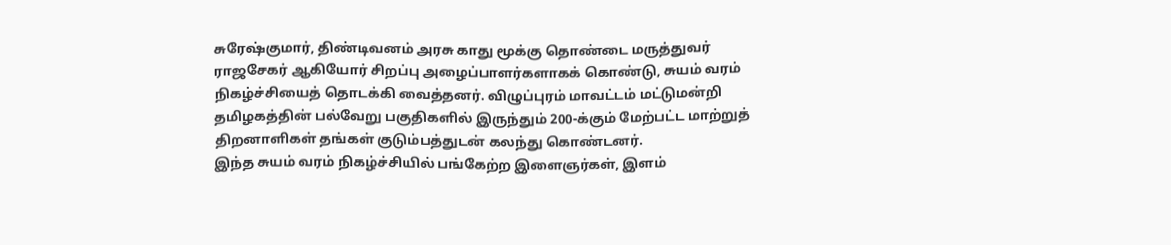சுரேஷ்குமார், திண்டிவனம் அரசு காது மூக்கு தொண்டை மருத்துவர் ராஜசேகர் ஆகியோர் சிறப்பு அழைப்பாளர்களாகக் கொண்டு, சுயம் வரம் நிகழ்ச்சியைத் தொடக்கி வைத்தனர். விழுப்புரம் மாவட்டம் மட்டுமன்றி தமிழகத்தின் பல்வேறு பகுதிகளில் இருந்தும் 200-க்கும் மேற்பட்ட மாற்றுத் திறனாளிகள் தங்கள் குடும்பத்துடன் கலந்து கொண்டனர்.
இந்த சுயம் வரம் நிகழ்ச்சியில் பங்கேற்ற இளைஞர்கள், இளம்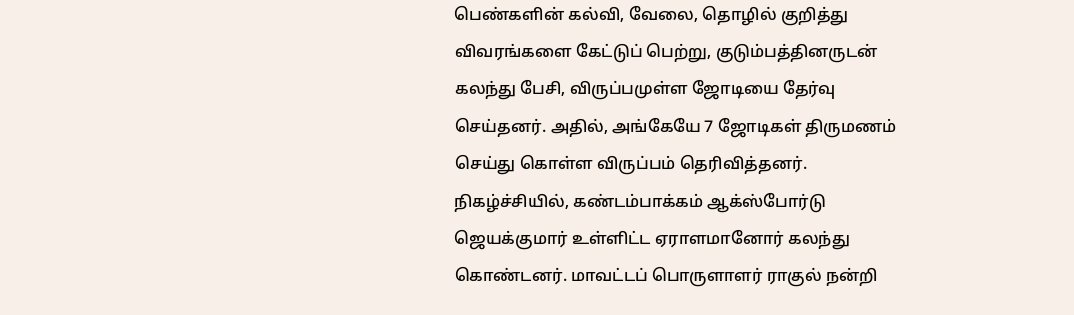பெண்களின் கல்வி, வேலை, தொழில் குறித்து விவரங்களை கேட்டுப் பெற்று, குடும்பத்தினருடன் கலந்து பேசி, விருப்பமுள்ள ஜோடியை தேர்வு செய்தனர். அதில், அங்கேயே 7 ஜோடிகள் திருமணம் செய்து கொள்ள விருப்பம் தெரிவித்தனர்.
நிகழ்ச்சியில், கண்டம்பாக்கம் ஆக்ஸ்போர்டு ஜெயக்குமார் உள்ளிட்ட ஏராளமானோர் கலந்து கொண்டனர். மாவட்டப் பொருளாளர் ராகுல் நன்றி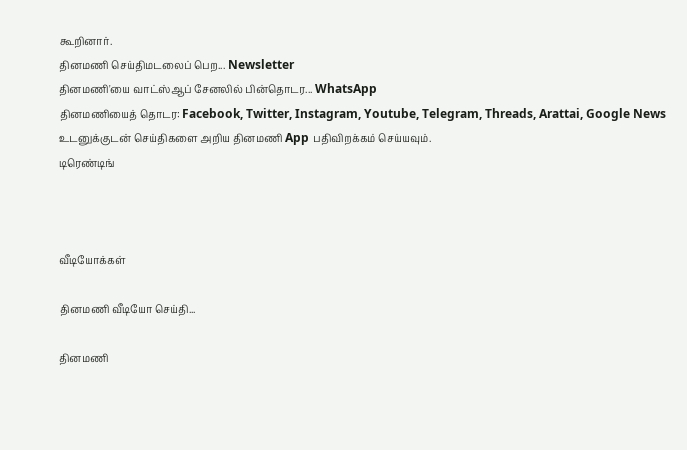கூறினார்.
தினமணி செய்திமடலைப் பெற... Newsletter
தினமணி'யை வாட்ஸ்ஆப் சேனலில் பின்தொடர... WhatsApp
தினமணியைத் தொடர: Facebook, Twitter, Instagram, Youtube, Telegram, Threads, Arattai, Google News
உடனுக்குடன் செய்திகளை அறிய தினமணி App பதிவிறக்கம் செய்யவும்.
டிரெண்டிங்



வீடியோக்கள்

தினமணி வீடியோ செய்தி...

தினமணி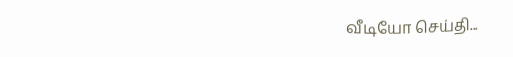வீடியோ செய்தி...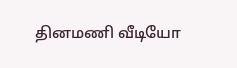தினமணி வீடியோ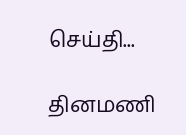செய்தி...

தினமணி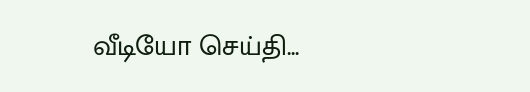வீடியோ செய்தி...